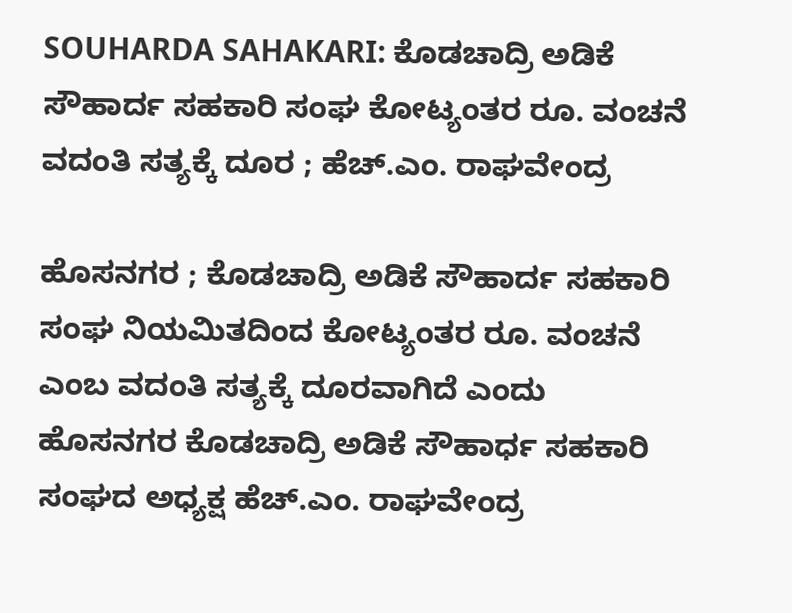SOUHARDA SAHAKARI: ಕೊಡಚಾದ್ರಿ ಅಡಿಕೆ ಸೌಹಾರ್ದ ಸಹಕಾರಿ ಸಂಘ ಕೋಟ್ಯಂತರ ರೂ. ವಂಚನೆ ವದಂತಿ ಸತ್ಯಕ್ಕೆ ದೂರ ; ಹೆಚ್.ಎಂ. ರಾಘವೇಂದ್ರ

ಹೊಸನಗರ ; ಕೊಡಚಾದ್ರಿ ಅಡಿಕೆ ಸೌಹಾರ್ದ ಸಹಕಾರಿ ಸಂಘ ನಿಯಮಿತದಿಂದ ಕೋಟ್ಯಂತರ ರೂ. ವಂಚನೆ ಎಂಬ ವದಂತಿ ಸತ್ಯಕ್ಕೆ ದೂರವಾಗಿದೆ ಎಂದು ಹೊಸನಗರ ಕೊಡಚಾದ್ರಿ ಅಡಿಕೆ ಸೌಹಾರ್ಧ ಸಹಕಾರಿ ಸಂಘದ ಅಧ್ಯಕ್ಷ ಹೆಚ್.ಎಂ. ರಾಘವೇಂದ್ರ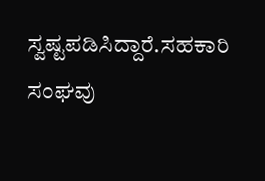ಸ್ವಷ್ಟಪಡಿಸಿದ್ದಾರೆ.ಸಹಕಾರಿ ಸಂಘವು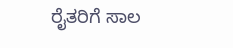ರೈತರಿಗೆ ಸಾಲ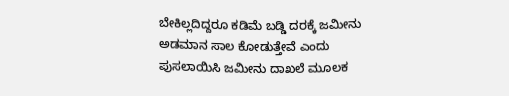ಬೇಕಿಲ್ಲದಿದ್ದರೂ ಕಡಿಮೆ ಬಡ್ಡಿ ದರಕ್ಕೆ ಜಮೀನು ಅಡಮಾನ ಸಾಲ ಕೋಡುತ್ತೇವೆ ಎಂದು ಪುಸಲಾಯಿಸಿ ಜಮೀನು ದಾಖಲೆ ಮೂಲಕ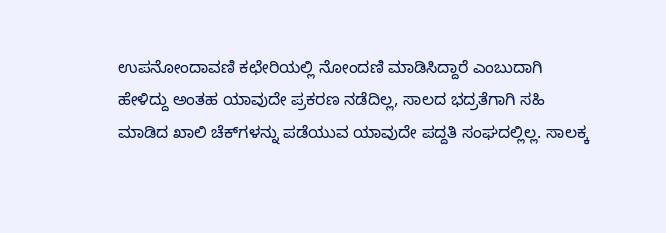ಉಪನೋಂದಾವಣಿ ಕಛೇರಿಯಲ್ಲಿ ನೋಂದಣಿ ಮಾಡಿಸಿದ್ದಾರೆ ಎಂಬುದಾಗಿ ಹೇಳಿದ್ದು ಅಂತಹ ಯಾವುದೇ ಪ್ರಕರಣ ನಡೆದಿಲ್ಲ, ಸಾಲದ ಭದ್ರತೆಗಾಗಿ ಸಹಿ ಮಾಡಿದ ಖಾಲಿ ಚೆಕ್‌ಗಳನ್ನು ಪಡೆಯುವ ಯಾವುದೇ ಪದ್ದತಿ ಸಂಘದಲ್ಲಿಲ್ಲ. ಸಾಲಕ್ಕ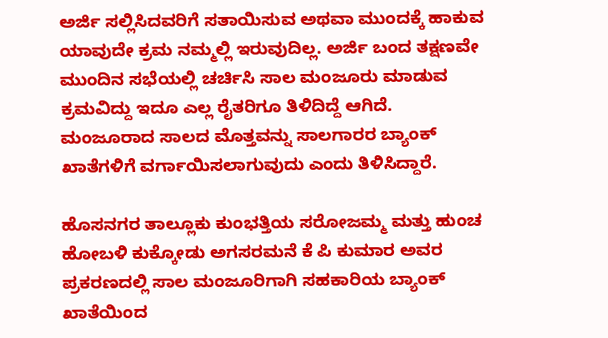ಅರ್ಜಿ ಸಲ್ಲಿಸಿದವರಿಗೆ ಸತಾಯಿಸುವ ಅಥವಾ ಮುಂದಕ್ಕೆ ಹಾಕುವ ಯಾವುದೇ ಕ್ರಮ ನಮ್ಮಲ್ಲಿ ಇರುವುದಿಲ್ಲ. ಅರ್ಜಿ ಬಂದ ತಕ್ಷಣವೇ ಮುಂದಿನ ಸಭೆಯಲ್ಲಿ ಚರ್ಚಿಸಿ ಸಾಲ ಮಂಜೂರು ಮಾಡುವ ಕ್ರಮವಿದ್ದು ಇದೂ ಎಲ್ಲ ರೈತರಿಗೂ ತಿಳಿದಿದ್ದೆ ಆಗಿದೆ. ಮಂಜೂರಾದ ಸಾಲದ ಮೊತ್ತವನ್ನು ಸಾಲಗಾರರ ಬ್ಯಾಂಕ್ ಖಾತೆಗಳಿಗೆ ವರ್ಗಾಯಿಸಲಾಗುವುದು ಎಂದು ತಿಳಿಸಿದ್ದಾರೆ.

ಹೊಸನಗರ ತಾಲ್ಲೂಕು ಕುಂಭತ್ತಿಯ ಸರೋಜಮ್ಮ ಮತ್ತು ಹುಂಚ ಹೋಬಳಿ ಕುಕ್ಕೋಡು ಅಗಸರಮನೆ ಕೆ ಪಿ ಕುಮಾರ ಅವರ ಪ್ರಕರಣದಲ್ಲಿ ಸಾಲ ಮಂಜೂರಿಗಾಗಿ ಸಹಕಾರಿಯ ಬ್ಯಾಂಕ್ ಖಾತೆಯಿಂದ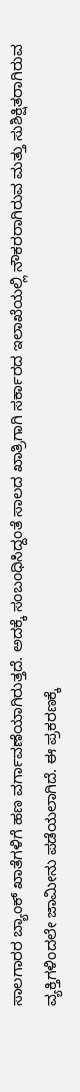ಸಾಲಗಾರರ ಬ್ಯಾಂಕ್ ಖಾತೆಗಳಿಗೆ ಹಣ ವರ್ಗಾವಣೆಯಾಗಿರುತ್ತದೆ. ಅದಕ್ಕೆ ಸಂಬಂಧಿಸಿದ್ದಂತೆ ಸಾಲದ ಖಾತ್ರಿಗಾಗಿ ಸರ್ಕಾರದ ಇಲಾಖೆಯಲ್ಲಿ ನೌಕರರಾಗಿರುವ ಮತ್ತು ಸುಶಿಕ್ಷಿತರಾಗಿರುವ ವ್ಯಕ್ತಿಗಳಿಂದಲೇ ಜಾಮೀನು ಪಡೆಯಲಾಗಿದೆ. ಈ ಪ್ರಕರಣಕ್ಕೆ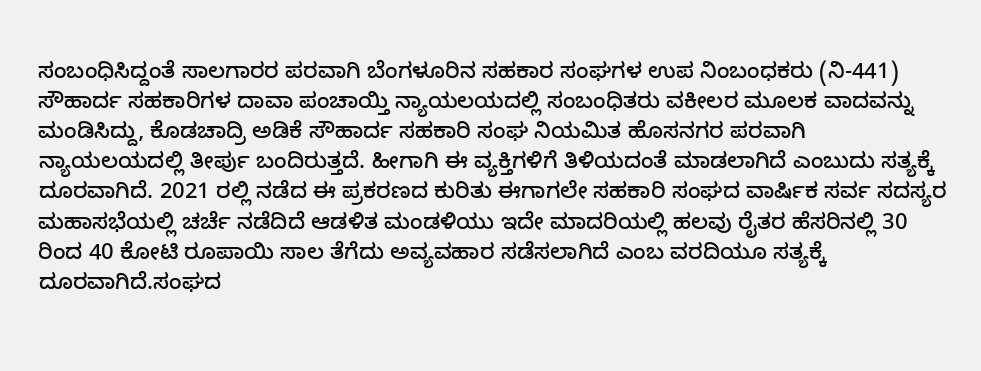ಸಂಬಂಧಿಸಿದ್ದಂತೆ ಸಾಲಗಾರರ ಪರವಾಗಿ ಬೆಂಗಳೂರಿನ ಸಹಕಾರ ಸಂಘಗಳ ಉಪ ನಿಂಬಂಧಕರು (ನಿ-441) ಸೌಹಾರ್ದ ಸಹಕಾರಿಗಳ ದಾವಾ ಪಂಚಾಯ್ತಿ ನ್ಯಾಯಲಯದಲ್ಲಿ ಸಂಬಂಧಿತರು ವಕೀಲರ ಮೂಲಕ ವಾದವನ್ನು ಮಂಡಿಸಿದ್ದು, ಕೊಡಚಾದ್ರಿ ಅಡಿಕೆ ಸೌಹಾರ್ದ ಸಹಕಾರಿ ಸಂಘ ನಿಯಮಿತ ಹೊಸನಗರ ಪರವಾಗಿ ನ್ಯಾಯಲಯದಲ್ಲಿ ತೀರ್ಪು ಬಂದಿರುತ್ತದೆ. ಹೀಗಾಗಿ ಈ ವ್ಯಕ್ತಿಗಳಿಗೆ ತಿಳಿಯದಂತೆ ಮಾಡಲಾಗಿದೆ ಎಂಬುದು ಸತ್ಯಕ್ಕೆ ದೂರವಾಗಿದೆ. 2021 ರಲ್ಲಿ ನಡೆದ ಈ ಪ್ರಕರಣದ ಕುರಿತು ಈಗಾಗಲೇ ಸಹಕಾರಿ ಸಂಘದ ವಾರ್ಷಿಕ ಸರ್ವ ಸದಸ್ಯರ ಮಹಾಸಭೆಯಲ್ಲಿ ಚರ್ಚೆ ನಡೆದಿದೆ ಆಡಳಿತ ಮಂಡಳಿಯು ಇದೇ ಮಾದರಿಯಲ್ಲಿ ಹಲವು ರೈತರ ಹೆಸರಿನಲ್ಲಿ 30 ರಿಂದ 40 ಕೋಟಿ ರೂಪಾಯಿ ಸಾಲ ತೆಗೆದು ಅವ್ಯವಹಾರ ಸಡೆಸಲಾಗಿದೆ ಎಂಬ ವರದಿಯೂ ಸತ್ಯಕ್ಕೆ ದೂರವಾಗಿದೆ.ಸಂಘದ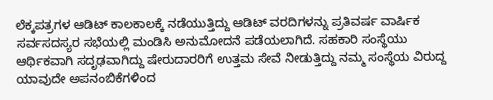ಲೆಕ್ಕಪತ್ರಗಳ ಆಡಿಟ್ ಕಾಲಕಾಲಕ್ಕೆ ನಡೆಯುತ್ತಿದ್ದು ಆಡಿಟ್ ವರದಿಗಳನ್ನು ಪ್ರತಿವರ್ಷ ವಾರ್ಷಿಕ ಸರ್ವಸದಸ್ಯರ ಸಭೆಯಲ್ಲಿ ಮಂಡಿಸಿ ಅನುಮೋದನೆ ಪಡೆಯಲಾಗಿದೆ. ಸಹಕಾರಿ ಸಂಸ್ಥೆಯು ಆರ್ಥಿಕವಾಗಿ ಸದೃಢವಾಗಿದ್ದು ಷೇರುದಾರರಿಗೆ ಉತ್ತಮ ಸೇವೆ ನೀಡುತ್ತಿದ್ದು ನಮ್ಮ ಸಂಸ್ಥೆಯ ವಿರುದ್ದ ಯಾವುದೇ ಅಪನಂಬಿಕೆಗಳಿಂದ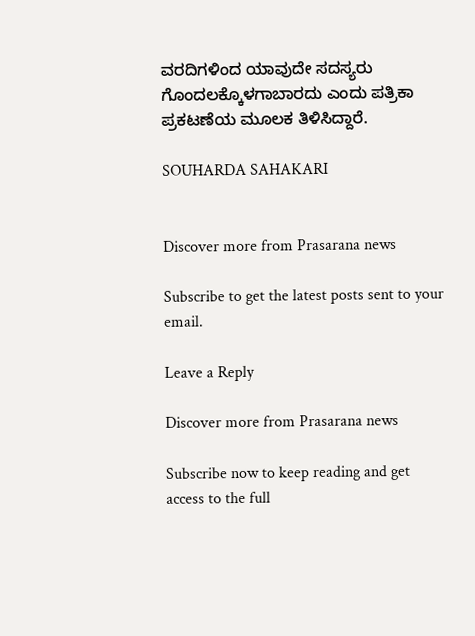ವರದಿಗಳಿಂದ ಯಾವುದೇ ಸದಸ್ಯರು ಗೊಂದಲಕ್ಕೊಳಗಾಬಾರದು ಎಂದು ಪತ್ರಿಕಾ ಪ್ರಕಟಣೆಯ ಮೂಲಕ ತಿಳಿಸಿದ್ದಾರೆ.

SOUHARDA SAHAKARI


Discover more from Prasarana news

Subscribe to get the latest posts sent to your email.

Leave a Reply

Discover more from Prasarana news

Subscribe now to keep reading and get access to the full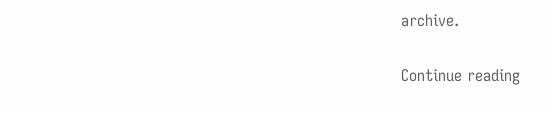archive.

Continue reading